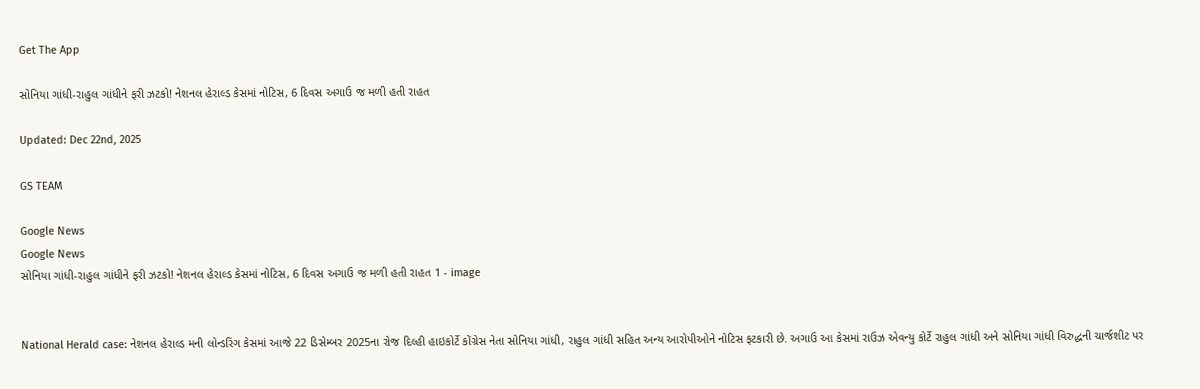Get The App

સોનિયા ગાંધી-રાહુલ ગાંધીને ફરી ઝટકો! નેશનલ હેરાલ્ડ કેસમાં નોટિસ, 6 દિવસ અગાઉ જ મળી હતી રાહત

Updated: Dec 22nd, 2025

GS TEAM

Google News
Google News
સોનિયા ગાંધી-રાહુલ ગાંધીને ફરી ઝટકો! નેશનલ હેરાલ્ડ કેસમાં નોટિસ, 6 દિવસ અગાઉ જ મળી હતી રાહત 1 - image


National Herald case: નેશનલ હેરાલ્ડ મની લોન્ડરિંગ કેસમાં આજે 22 ડિસેમ્બર 2025ના રોજ દિલ્હી હાઇકોર્ટે કોંગ્રેસ નેતા સોનિયા ગાંધી, રાહુલ ગાંધી સહિત અન્ય આરોપીઓને નોટિસ ફટકારી છે. અગાઉ આ કેસમાં રાઉઝ એવન્યુ કોર્ટે રાહુલ ગાંધી અને સોનિયા ગાંધી વિરુદ્ધની ચાર્જશીટ પર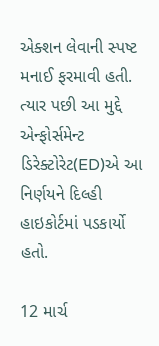એક્શન લેવાની સ્પષ્ટ મનાઈ ફરમાવી હતી. ત્યાર પછી આ મુદ્દે એન્ફોર્સમેન્ટ ડિરેક્ટોરેટ(ED)એ આ નિર્ણયને દિલ્હી હાઇકોર્ટમાં પડકાર્યો હતો.

12 માર્ચ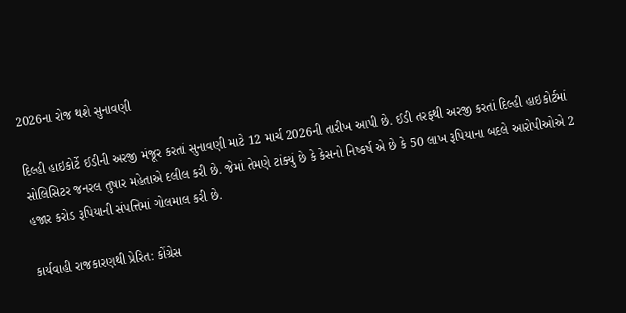2026ના રોજ થશે સુનાવણી

દિલ્હી હાઇકોર્ટે ઈડીની અરજી મંજૂર કરતાં સુનાવણી માટે 12 માર્ચ 2026ની તારીખ આપી છે. ઈડી તરફથી અરજી કરતાં દિલ્હી હાઇકોર્ટમાં સોલિસિટર જનરલ તુષાર મહેતાએ દલીલ કરી છે. જેમાં તેમણે ટાંક્યું છે કે કેસનો નિષ્કર્ષ એ છે કે 50 લાખ રૂપિયાના બદલે આરોપીઓએ 2 હજાર કરોડ રૂપિયાની સંપત્તિમાં ગોલમાલ કરી છે.

કાર્યવાહી રાજકારણથી પ્રેરિત: કોંગ્રેસ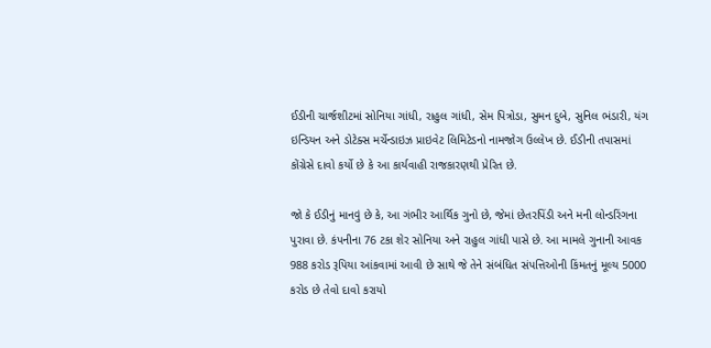ઈડીની ચાર્જશીટમાં સોનિયા ગાંધી, રાહુલ ગાંધી, સેમ પિત્રોડા, સુમન દુબે, સુનિલ ભંડારી, યંગ ઇન્ડિયન અને ડોટેક્સ મર્ચેન્ડાઇઝ પ્રાઇવેટ લિમિટેડનો નામજોગ ઉલ્લેખ છે. ઈડીની તપાસમાં કોંગ્રેસે દાવો કર્યો છે કે આ કાર્યવાહી રાજકારણથી પ્રેરિત છે.

જો કે ઈડીનું માનવું છે કે, આ ગંભીર આર્થિક ગુનો છે, જેમાં છેતરપિંડી અને મની લોન્ડરિંગના પુરાવા છે. કંપનીના 76 ટકા શેર સોનિયા અને રાહુલ ગાંધી પાસે છે. આ મામલે ગુનાની આવક 988 કરોડ રૂપિયા આંકવામાં આવી છે સાથે જે તેને સંબંધિત સંપત્તિઓની કિંમતનું મૂલ્ય 5000 કરોડ છે તેવો દાવો કરાયો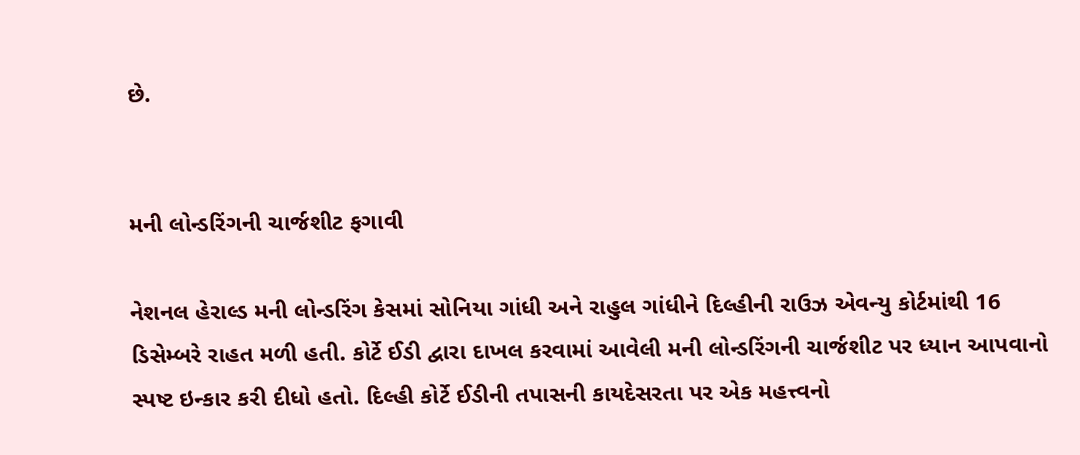છે.


મની લોન્ડરિંગની ચાર્જશીટ ફગાવી

નેશનલ હેરાલ્ડ મની લોન્ડરિંગ કેસમાં સોનિયા ગાંધી અને રાહુલ ગાંધીને દિલ્હીની રાઉઝ એવન્યુ કોર્ટમાંથી 16 ડિસેમ્બરે રાહત મળી હતી. કોર્ટે ઈડી દ્વારા દાખલ કરવામાં આવેલી મની લોન્ડરિંગની ચાર્જશીટ પર ધ્યાન આપવાનો સ્પષ્ટ ઇન્કાર કરી દીધો હતો. દિલ્હી કોર્ટે ઈડીની તપાસની કાયદેસરતા પર એક મહત્ત્વનો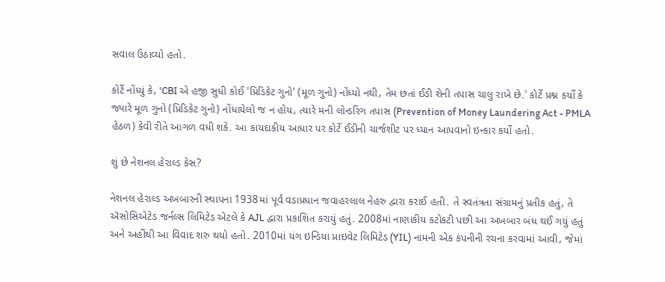સવાલ ઉઠાવ્યો હતો.

કોર્ટે નોંધ્યું કે, 'CBI એ હજી સુધી કોઈ 'પ્રિડિકેટ ગુનો' (મૂળ ગુનો) નોંધ્યો નથી, તેમ છતાં ઈડી શેની તપાસ ચાલુ રાખે છે.' કોર્ટે પ્રશ્ન કર્યો કે જ્યારે મૂળ ગુનો (પ્રિડિકેટ ગુનો) નોંધાયેલો જ ન હોય, ત્યારે મની લોન્ડરિંગ તપાસ (Prevention of Money Laundering Act - PMLA હેઠળ) કેવી રીતે આગળ વધી શકે. આ કાયદાકીય આધાર પર કોર્ટે ઈડીની ચાર્જશીટ પર ધ્યાન આપવાનો ઇન્કાર કર્યો હતો.

શું છે નેશનલ હેરાલ્ડ કેસ?

નેશનલ હેરાલ્ડ અખબારની સ્થાપના 1938માં પૂર્વ વડાપ્રધાન જવાહરલાલ નેહરુ દ્વારા કરાઈ હતી. તે સ્વતંત્રતા સંગ્રામનું પ્રતીક હતું, તે ઍસોસિએટેડ જર્નલ્સ લિમિટેડ એટલે કે AJL દ્વારા પ્રકાશિત કરાયું હતું. 2008માં નાણાકીય કટોકટી પછી આ અખબાર બંધ થઈ ગયું હતું અને અહીંથી આ વિવાદ શરુ થયો હતો. 2010માં યંગ ઇન્ડિયા પ્રાઇવેટ લિમિટેડ (YIL) નામની એક કંપનીની રચના કરવામાં આવી, જેમાં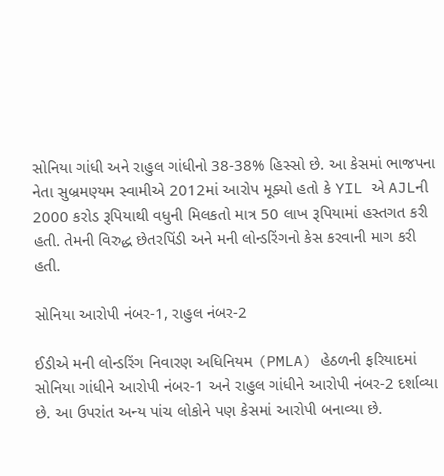સોનિયા ગાંધી અને રાહુલ ગાંધીનો 38-38% હિસ્સો છે. આ કેસમાં ભાજપના નેતા સુબ્રમણ્યમ સ્વામીએ 2012માં આરોપ મૂક્યો હતો કે YIL એ AJLની 2000 કરોડ રૂપિયાથી વધુની મિલકતો માત્ર 50 લાખ રૂપિયામાં હસ્તગત કરી હતી. તેમની વિરુદ્ધ છેતરપિંડી અને મની લોન્ડરિંગનો કેસ કરવાની માગ કરી હતી.

સોનિયા આરોપી નંબર-1, રાહુલ નંબર-2

ઈડીએ મની લોન્ડરિંગ નિવારણ અધિનિયમ (PMLA) હેઠળની ફરિયાદમાં સોનિયા ગાંધીને આરોપી નંબર-1 અને રાહુલ ગાંધીને આરોપી નંબર-2 દર્શાવ્યા છે. આ ઉપરાંત અન્ય પાંચ લોકોને પણ કેસમાં આરોપી બનાવ્યા છે.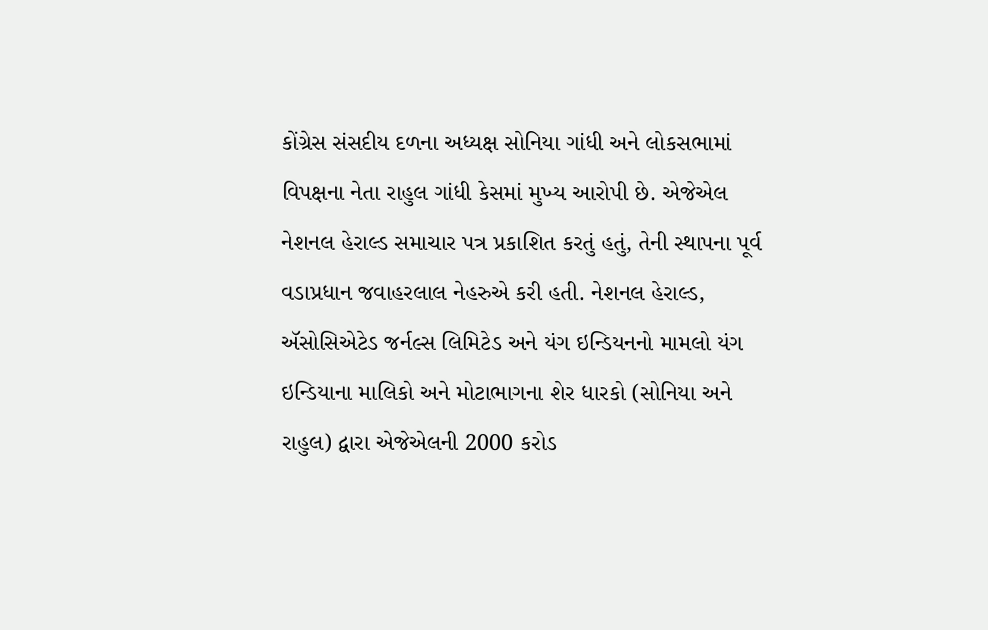કોંગ્રેસ સંસદીય દળના અધ્યક્ષ સોનિયા ગાંધી અને લોકસભામાં વિપક્ષના નેતા રાહુલ ગાંધી કેસમાં મુખ્ય આરોપી છે. એજેએલ નેશનલ હેરાલ્ડ સમાચાર પત્ર પ્રકાશિત કરતું હતું, તેની સ્થાપના પૂર્વ વડાપ્રધાન જવાહરલાલ નેહરુએ કરી હતી. નેશનલ હેરાલ્ડ, ઍસોસિએટેડ જર્નલ્સ લિમિટેડ અને યંગ ઇન્ડિયનનો મામલો યંગ ઇન્ડિયાના માલિકો અને મોટાભાગના શેર ધારકો (સોનિયા અને રાહુલ) દ્વારા એજેએલની 2000 કરોડ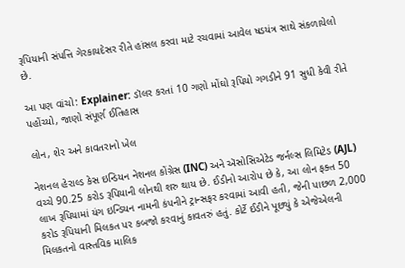રૂપિયાની સંપત્તિ ગેરકાયદેસર રીતે હાંસલ કરવા માટે રચવામાં આવેલ ષડયંત્ર સાથે સંકળાયેલો છે.

આ પણ વાંચો: Explainer: ડૉલર કરતાં 10 ગણો મોંઘો રૂપિયો ગગડીને 91 સુધી કેવી રીતે પહોંચ્યો, જાણો સંપૂર્ણ ઈતિહાસ

લોન, શેર અને કાવતરાનો ખેલ

નેશનલ હેરાલ્ડ કેસ ઇન્ડિયન નેશનલ કોંગ્રેસ (INC) અને ઍસોસિએટેડ જર્નલ્સ લિમિટેડ (AJL) વચ્ચે 90.25 કરોડ રૂપિયાની લોનથી શરુ થાય છે. ઈડીનો આરોપ છે કે, આ લોન ફક્ત 50 લાખ રૂપિયામાં યંગ ઇન્ડિયન નામની કંપનીને ટ્રાન્સફર કરવામાં આવી હતી, જેની પાછળ 2,000 કરોડ રૂપિયાની મિલકત પર કબજો કરવાનું કાવતરું હતું. કોર્ટે ઈડીને પૂછ્યું કે એજેએલની મિલકતનો વાસ્તવિક માલિક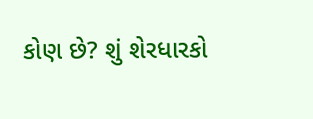કોણ છે? શું શેરધારકો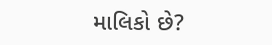માલિકો છે?